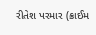રીતેશ પરમાર (ક્રાઈમ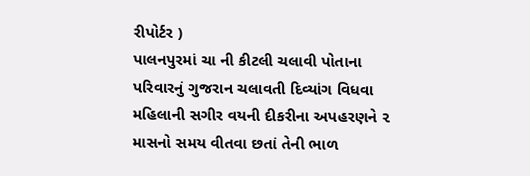રીપોર્ટર )
પાલનપુરમાં ચા ની કીટલી ચલાવી પોતાના પરિવારનું ગુજરાન ચલાવતી દિવ્યાંગ વિધવા મહિલાની સગીર વયની દીકરીના અપહરણને ૨ માસનો સમય વીતવા છતાં તેની ભાળ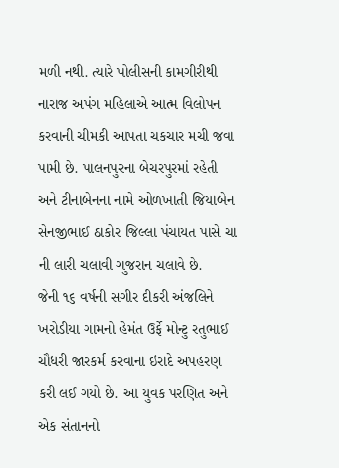મળી નથી. ત્યારે પોલીસની કામગીરીથી નારાજ અપંગ મહિલાએ આત્મ વિલોપન કરવાની ચીમકી આપતા ચકચાર મચી જવા પામી છે. પાલનપુરના બેચરપુરમાં રહેતી અને ટીનાબેનના નામે ઓળખાતી જિયાબેન સેનજીભાઈ ઠાકોર જિલ્લા પંચાયત પાસે ચા ની લારી ચલાવી ગુજરાન ચલાવે છે.
જેની ૧૬ વર્ષની સગીર દીકરી અંજલિને ખરોડીયા ગામનો હેમંત ઉર્ફે મોન્ટુ રતુભાઈ ચૌધરી જારકર્મ કરવાના ઇરાદે અપહરણ કરી લઈ ગયો છે. આ યુવક પરણિત અને એક સંતાનનો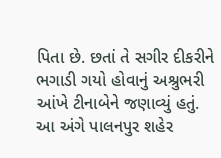પિતા છે. છતાં તે સગીર દીકરીને ભગાડી ગયો હોવાનું અશ્રુભરી આંખે ટીનાબેને જણાવ્યું હતું. આ અંગે પાલનપુર શહેર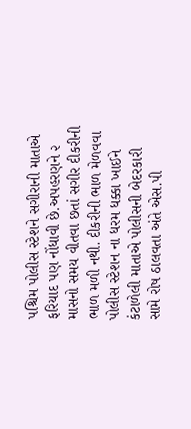પશ્ચિમ પોલીસ સ્ટેશને સગીરાની માતાએ ફરિયાદ પણ નોંધાવી છે.અપહરણને ૨ માસનો સમય વીતવા છતાં સગીર દીકરીની ભાળ મળી નથી. દીકરીની ભાળ મેળવવા પોલીસ સ્ટેશન ના ધરમ ધક્કા ખાઈને કંટાળેલી માતાએ પોલીસની બેદરકારી સામે રોષ ઠાલવતા અંતે એસ.પી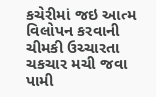કચેરીમાં જઇ આત્મ વિલોપન કરવાની ચીમકી ઉચ્ચારતા ચકચાર મચી જવા પામી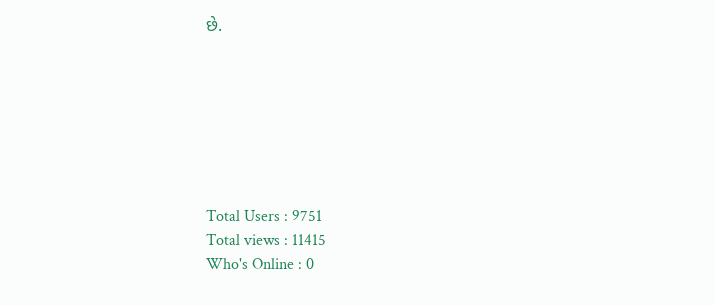છે.







Total Users : 9751
Total views : 11415
Who's Online : 0